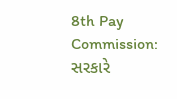8th Pay Commission: સરકારે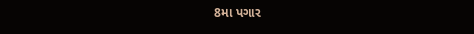8મા પગાર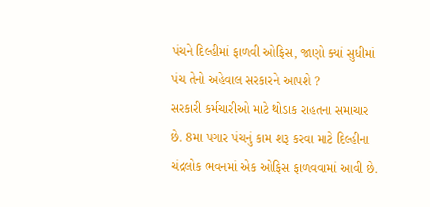પંચને દિલ્હીમાં ફાળવી ઓફિસ, જાણો ક્યાં સુધીમાં પંચ તેનો અહેવાલ સરકારને આપશે ?
સરકારી કર્મચારીઓ માટે થોડાક રાહતના સમાચાર છે. 8મા પગાર પંચનું કામ શરૂ કરવા માટે દિલ્હીના ચંદ્રલોક ભવનમાં એક ઓફિસ ફાળવવામાં આવી છે.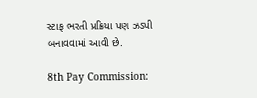સ્ટાફ ભરતી પ્રક્રિયા પણ ઝડપી બનાવવામાં આવી છે.

8th Pay Commission: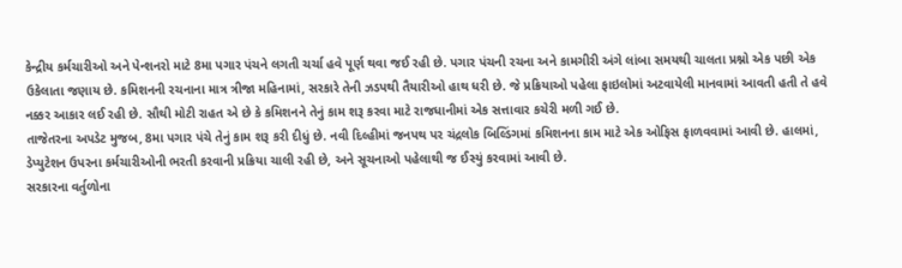કેન્દ્રીય કર્મચારીઓ અને પેન્શનરો માટે 8મા પગાર પંચને લગતી ચર્ચા હવે પૂર્ણ થવા જઈ રહી છે. પગાર પંચની રચના અને કામગીરી અંગે લાંબા સમયથી ચાલતા પ્રશ્નો એક પછી એક ઉકેલાતા જણાય છે. કમિશનની રચનાના માત્ર ત્રીજા મહિનામાં, સરકારે તેની ઝડપથી તૈયારીઓ હાથ ધરી છે. જે પ્રક્રિયાઓ પહેલા ફાઇલોમાં અટવાયેલી માનવામાં આવતી હતી તે હવે નક્કર આકાર લઈ રહી છે. સૌથી મોટી રાહત એ છે કે કમિશનને તેનું કામ શરૂ કરવા માટે રાજધાનીમાં એક સત્તાવાર કચેરી મળી ગઈ છે.
તાજેતરના અપડેટ મુજબ, 8મા પગાર પંચે તેનું કામ શરૂ કરી દીધું છે. નવી દિલ્હીમાં જનપથ પર ચંદ્રલોક બિલ્ડિંગમાં કમિશનના કામ માટે એક ઓફિસ ફાળવવામાં આવી છે. હાલમાં, ડેપ્યુટેશન ઉપરના કર્મચારીઓની ભરતી કરવાની પ્રક્રિયા ચાલી રહી છે, અને સૂચનાઓ પહેલાથી જ ઈસ્યું કરવામાં આવી છે.
સરકારના વર્તુળોના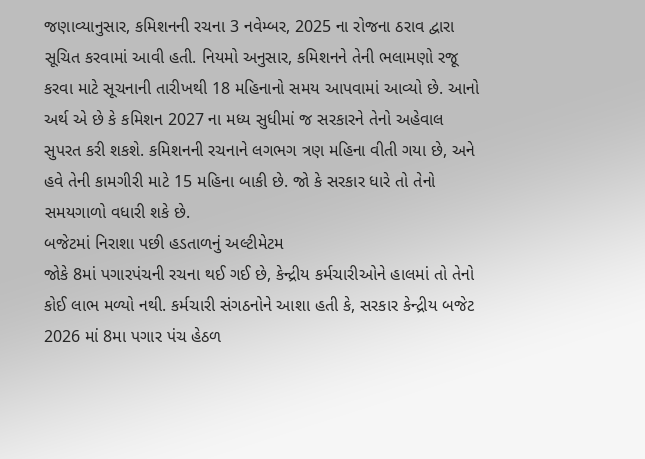જણાવ્યાનુસાર, કમિશનની રચના 3 નવેમ્બર, 2025 ના રોજના ઠરાવ દ્વારા સૂચિત કરવામાં આવી હતી. નિયમો અનુસાર, કમિશનને તેની ભલામણો રજૂ કરવા માટે સૂચનાની તારીખથી 18 મહિનાનો સમય આપવામાં આવ્યો છે. આનો અર્થ એ છે કે કમિશન 2027 ના મધ્ય સુધીમાં જ સરકારને તેનો અહેવાલ સુપરત કરી શકશે. કમિશનની રચનાને લગભગ ત્રણ મહિના વીતી ગયા છે, અને હવે તેની કામગીરી માટે 15 મહિના બાકી છે. જો કે સરકાર ધારે તો તેનો સમયગાળો વધારી શકે છે.
બજેટમાં નિરાશા પછી હડતાળનું અલ્ટીમેટમ
જોકે 8માં પગારપંચની રચના થઈ ગઈ છે, કેન્દ્રીય કર્મચારીઓને હાલમાં તો તેનો કોઈ લાભ મળ્યો નથી. કર્મચારી સંગઠનોને આશા હતી કે, સરકાર કેન્દ્રીય બજેટ 2026 માં 8મા પગાર પંચ હેઠળ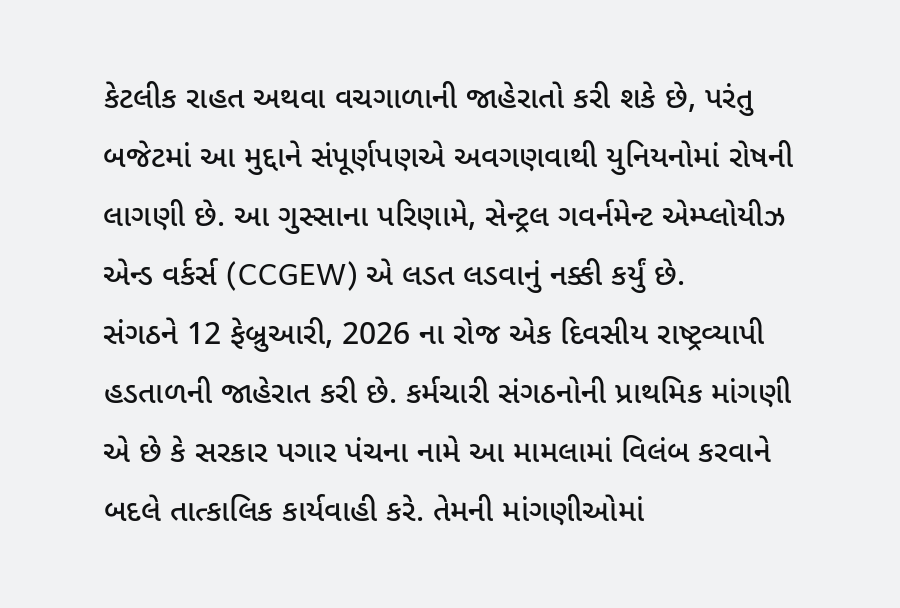કેટલીક રાહત અથવા વચગાળાની જાહેરાતો કરી શકે છે, પરંતુ બજેટમાં આ મુદ્દાને સંપૂર્ણપણએ અવગણવાથી યુનિયનોમાં રોષની લાગણી છે. આ ગુસ્સાના પરિણામે, સેન્ટ્રલ ગવર્નમેન્ટ એમ્પ્લોયીઝ એન્ડ વર્કર્સ (CCGEW) એ લડત લડવાનું નક્કી કર્યું છે.
સંગઠને 12 ફેબ્રુઆરી, 2026 ના રોજ એક દિવસીય રાષ્ટ્રવ્યાપી હડતાળની જાહેરાત કરી છે. કર્મચારી સંગઠનોની પ્રાથમિક માંગણી એ છે કે સરકાર પગાર પંચના નામે આ મામલામાં વિલંબ કરવાને બદલે તાત્કાલિક કાર્યવાહી કરે. તેમની માંગણીઓમાં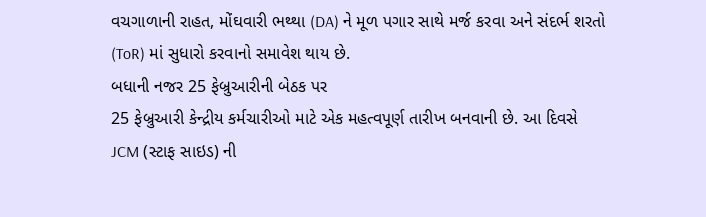વચગાળાની રાહત, મોંઘવારી ભથ્થા (DA) ને મૂળ પગાર સાથે મર્જ કરવા અને સંદર્ભ શરતો (ToR) માં સુધારો કરવાનો સમાવેશ થાય છે.
બધાની નજર 25 ફેબ્રુઆરીની બેઠક પર
25 ફેબ્રુઆરી કેન્દ્રીય કર્મચારીઓ માટે એક મહત્વપૂર્ણ તારીખ બનવાની છે. આ દિવસે JCM (સ્ટાફ સાઇડ) ની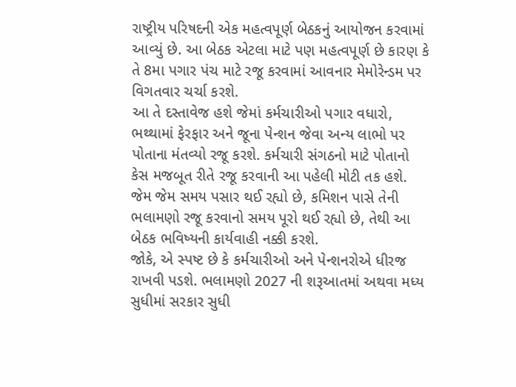રાષ્ટ્રીય પરિષદની એક મહત્વપૂર્ણ બેઠકનું આયોજન કરવામાં આવ્યું છે. આ બેઠક એટલા માટે પણ મહત્વપૂર્ણ છે કારણ કે તે 8મા પગાર પંચ માટે રજૂ કરવામાં આવનાર મેમોરેન્ડમ પર વિગતવાર ચર્ચા કરશે.
આ તે દસ્તાવેજ હશે જેમાં કર્મચારીઓ પગાર વધારો, ભથ્થામાં ફેરફાર અને જૂના પેન્શન જેવા અન્ય લાભો પર પોતાના મંતવ્યો રજૂ કરશે. કર્મચારી સંગઠનો માટે પોતાનો કેસ મજબૂત રીતે રજૂ કરવાની આ પહેલી મોટી તક હશે. જેમ જેમ સમય પસાર થઈ રહ્યો છે, કમિશન પાસે તેની ભલામણો રજૂ કરવાનો સમય પૂરો થઈ રહ્યો છે, તેથી આ બેઠક ભવિષ્યની કાર્યવાહી નક્કી કરશે.
જોકે, એ સ્પષ્ટ છે કે કર્મચારીઓ અને પેન્શનરોએ ધીરજ રાખવી પડશે. ભલામણો 2027 ની શરૂઆતમાં અથવા મધ્ય સુધીમાં સરકાર સુધી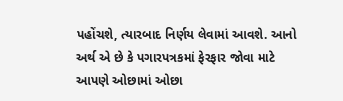પહોંચશે, ત્યારબાદ નિર્ણય લેવામાં આવશે. આનો અર્થ એ છે કે પગારપત્રકમાં ફેરફાર જોવા માટે આપણે ઓછામાં ઓછા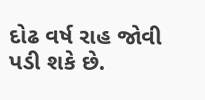દોઢ વર્ષ રાહ જોવી પડી શકે છે.